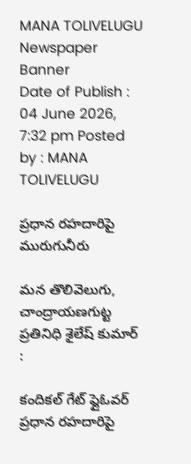MANA TOLIVELUGU
Newspaper Banner
Date of Publish : 04 June 2026, 7:32 pm Posted by : MANA TOLIVELUGU

ప్రధాన రహదారిపై మురుగునీరు

మన తొలివెలుగు, చాంద్రాయణగుట్ట ప్రతినిధి శైలేష్ కుమార్ :

కందికల్ గేట్ ఫ్లైఓవర్ ప్రధాన రహదారిపై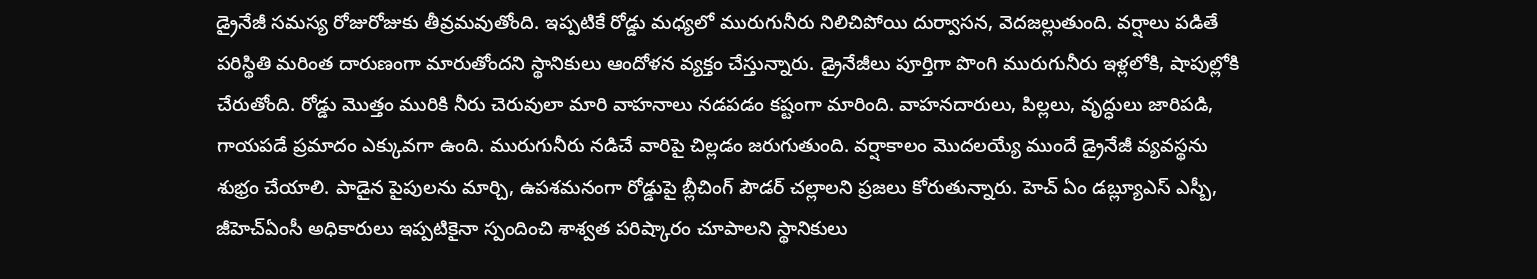డ్రైనేజీ సమస్య రోజురోజుకు తీవ్రమవుతోంది. ఇప్పటికే రోడ్డు మధ్యలో మురుగునీరు నిలిచిపోయి దుర్వాసన, వెదజల్లుతుంది. వర్షాలు పడితే పరిస్థితి మరింత దారుణంగా మారుతోందని స్థానికులు ఆందోళన వ్యక్తం చేస్తున్నారు. డ్రైనేజీలు పూర్తిగా పొంగి మురుగునీరు ఇళ్లలోకి, షాపుల్లోకి చేరుతోంది. రోడ్డు మొత్తం మురికి నీరు చెరువులా మారి వాహనాలు నడపడం కష్టంగా మారింది. వాహనదారులు, పిల్లలు, వృద్ధులు జారిపడి, గాయపడే ప్రమాదం ఎక్కువగా ఉంది. మురుగునీరు నడిచే వారిపై చిల్లడం జరుగుతుంది. వర్షాకాలం మొదలయ్యే ముందే డ్రైనేజీ వ్యవస్థను శుభ్రం చేయాలి. పాడైన పైపులను మార్చి, ఉపశమనంగా రోడ్డుపై బ్లీచింగ్ పౌడర్ చల్లాలని ప్రజలు కోరుతున్నారు. హెచ్ ఏం డబ్ల్యూఎస్ ఎస్బీ, జీహెచ్ఏంసీ అధికారులు ఇప్పటికైనా స్పందించి శాశ్వత పరిష్కారం చూపాలని స్థానికులు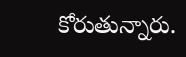కోరుతున్నారు.